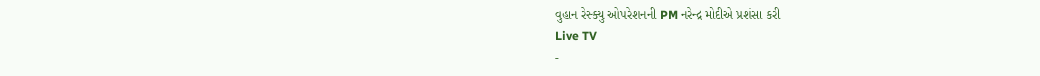વુહાન રેસ્ક્યુ ઓપરેશનની PM નરેન્દ્ર મોદીએ પ્રશંસા કરી
Live TV
-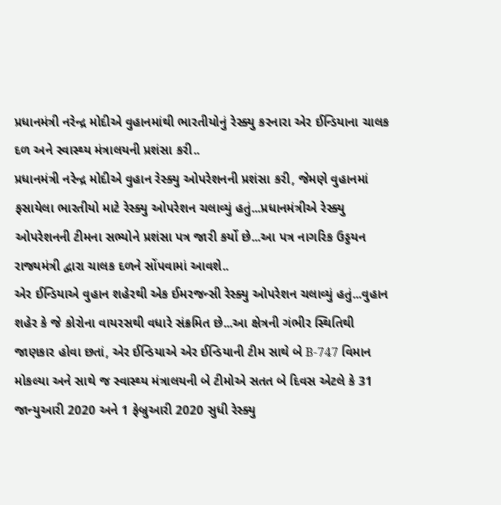પ્રધાનમંત્રી નરેન્દ્ર મોદીએ વુહાનમાંથી ભારતીયોનું રેસ્ક્યુ કરનારા એર ઈન્ડિયાના ચાલક દળ અને સ્વાસ્થ્ય મંત્રાલયની પ્રશંસા કરી..
પ્રધાનમંત્રી નરેન્દ્ર મોદીએ વુહાન રેસ્ક્યુ ઓપરેશનની પ્રશંસા કરી, જેમણે વુહાનમાં ફસાયેલા ભારતીયો માટે રેસ્ક્યુ ઓપરેશન ચલાવ્યું હતું...પ્રધાનમંત્રીએ રેસ્ક્યુ ઓપરેશનની ટીમના સભ્યોને પ્રશંસા પત્ર જારી કર્યો છે...આ પત્ર નાગરિક ઉડ્ડયન રાજ્યમંત્રી દ્વારા ચાલક દળને સોંપવામાં આવશે..
એર ઈન્ડિયાએ વુહાન શહેરથી એક ઈમરજન્સી રેસ્ક્યુ ઓપરેશન ચલાવ્યું હતું...વુહાન શહેર કે જે કોરોના વાયરસથી વધારે સંક્રમિત છે...આ ક્ષેત્રની ગંભીર સ્થિતિથી જાણકાર હોવા છતાં, એર ઈન્ડિયાએ એર ઈન્ડિયાની ટીમ સાથે બે B-747 વિમાન મોકલ્યા અને સાથે જ સ્વાસ્થ્ય મંત્રાલયની બે ટીમોએ સતત બે દિવસ એટલે કે 31 જાન્યુઆરી 2020 અને 1 ફેબ્રુઆરી 2020 સુધી રેસ્ક્યુ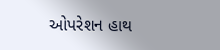ઓપરેશન હાથ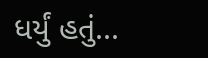ધર્યું હતું...